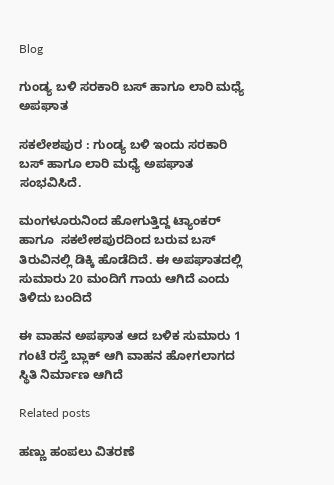Blog

ಗುಂಡ್ಯ ಬಳಿ ಸರಕಾರಿ ಬಸ್ ಹಾಗೂ ಲಾರಿ ಮಧ್ಯೆ ಅಪಘಾತ

ಸಕಲೇಶಪುರ : ಗುಂಡ್ಯ ಬಳಿ ಇಂದು ಸರಕಾರಿ ಬಸ್ ಹಾಗೂ ಲಾರಿ ಮಧ್ಯೆ ಅಪಘಾತ ಸಂಭವಿಸಿದೆ.

ಮಂಗಳೂರುನಿಂದ ಹೋಗುತ್ತಿದ್ದ ಟ್ಯಾಂಕರ್ ಹಾಗೂ  ಸಕಲೇಶಪುರದಿಂದ ಬರುವ ಬಸ್ ತಿರುವಿನಲ್ಲಿ ಡಿಕ್ಕಿ ಹೊಡೆದಿದೆ. ಈ ಅಪಘಾತದಲ್ಲಿ ಸುಮಾರು 20 ಮಂದಿಗೆ ಗಾಯ ಆಗಿದೆ ಎಂದು ತಿಳಿದು ಬಂದಿದೆ

ಈ ವಾಹನ ಅಪಘಾತ ಆದ ಬಳಿಕ ಸುಮಾರು 1 ಗಂಟೆ ರಸ್ತೆ ಬ್ಲಾಕ್ ಆಗಿ ವಾಹನ ಹೋಗಲಾಗದ ಸ್ಥಿತಿ ನಿರ್ಮಾಣ ಆಗಿದೆ

Related posts

ಹಣ್ಣು ಹಂಪಲು ವಿತರಣೆ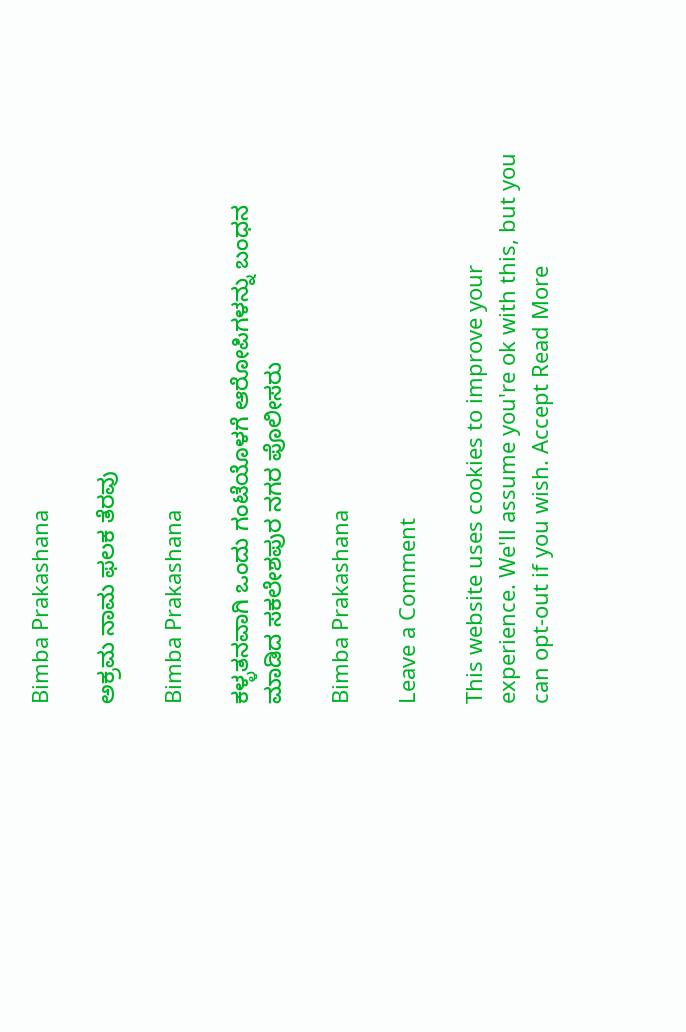Bimba Prakashana

ಅಕ್ರಮ ನಾಮ ಫಲಕ ತೆರವು

Bimba Prakashana

ಕಳ್ಳತನವಾಗಿ ಒಂದು ಗಂಟೆಯೊಳಗೆ ಆರೋಪಿಗಳನ್ನು ಬಂಧನ ಮಾಡಿದ ಸಕಲೇಶಪುರ ನಗರ ಪೊಲೀಸರು

Bimba Prakashana

Leave a Comment

This website uses cookies to improve your experience. We'll assume you're ok with this, but you can opt-out if you wish. Accept Read More